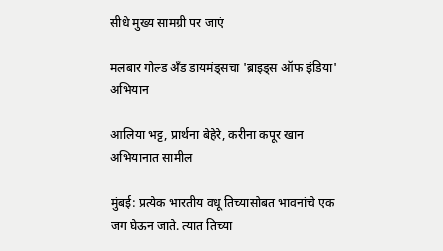सीधे मुख्य सामग्री पर जाएं

मलबार गोल्ड अँड डायमंड्सचा 'ब्राइड्स ऑफ इंडिया' अभियान

आलिया भट्ट, प्रार्थना बेहेरे, करीना कपूर खान अभियानात सामील

मुंबई: प्रत्येक भारतीय वधू तिच्यासोबत भावनांचे एक जग घेऊन जाते. त्यात तिच्या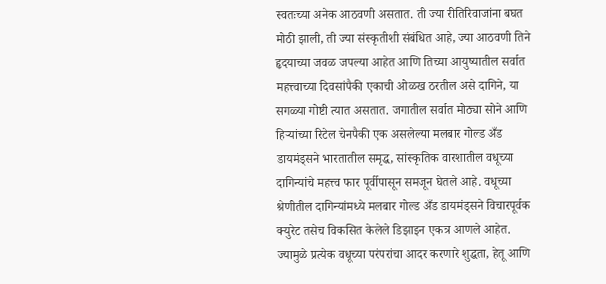स्वतःच्या अनेक आठवणी असतात. ती ज्या रीतिरिवाजांना बघत मोठी झाली, ती ज्या संस्कृतीशी संबंधित आहे, ज्या आठवणी तिने हृदयाच्या जवळ जपल्या आहेत आणि तिच्या आयुष्यातील सर्वात महत्त्वाच्या दिवसांपैकी एकाची ओळख ठरतील असे दागिने, या सगळ्या गोष्टी त्यात असतात. जगातील सर्वात मोठ्या सोने आणि हिऱ्यांच्या रिटेल चेनपैकी एक असलेल्या मलबार गोल्ड अँड डायमंड्सने भारतातील समृद्ध, सांस्कृतिक वारशातील वधूच्या दागिन्यांचे महत्त्व फार पूर्वीपासून समजून घेतले आहे. वधूच्या श्रेणीतील दागिन्यांमध्ये मलबार गोल्ड अँड डायमंड्सने विचारपूर्वक क्युरेट तसेच विकसित केलेले डिझाइन एकत्र आणले आहेत. ज्यामुळे प्रत्येक वधूच्या परंपरांचा आदर करणारे शुद्धता, हेतू आणि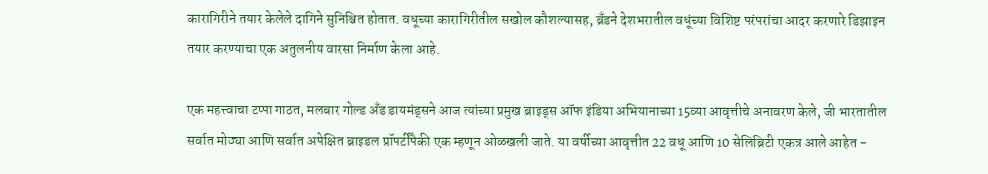कारागिरीने तयार केलेले दागिने सुनिश्चित होतात. वधूच्या कारागिरीतील सखोल कौशल्यासह, ब्रँडने देशभरातील वधूंच्या विशिष्ट परंपरांचा आदर करणारे डिझाइन तयार करण्याचा एक अतुलनीय वारसा निर्माण केला आहे.

एक महत्त्वाचा टप्पा गाठत, मलबार गोल्ड अँड डायमंड्सने आज त्यांच्या प्रमुख ब्राइड्स ऑफ इंडिया अभियानाच्या 15व्या आवृत्तीचे अनावरण केले, जी भारतातील सर्वात मोठ्या आणि सर्वात अपेक्षित ब्राइडल प्रॉपर्टींपैकी एक म्हणून ओळखली जाते. या वर्षीच्या आवृत्तीत 22 वधू आणि 10 सेलिब्रिटी एकत्र आले आहेत -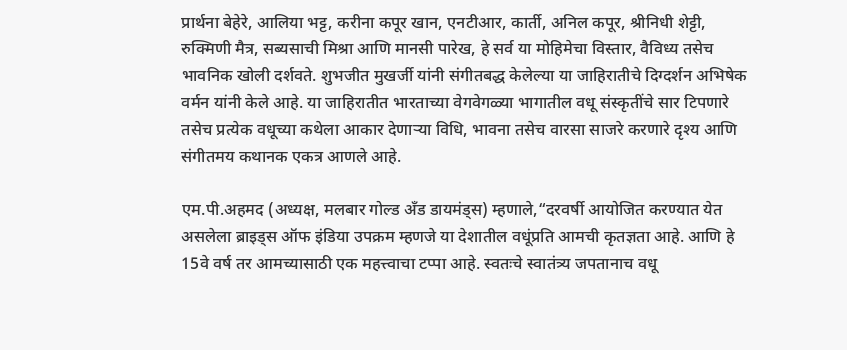प्रार्थना बेहेरे, आलिया भट्ट, करीना कपूर खान, एनटीआर, कार्ती, अनिल कपूर, श्रीनिधी शेट्टी, रुक्मिणी मैत्र, सब्यसाची मिश्रा आणि मानसी पारेख, हे सर्व या मोहिमेचा विस्तार, वैविध्य तसेच भावनिक खोली दर्शवते. शुभजीत मुखर्जी यांनी संगीतबद्ध केलेल्या या जाहिरातीचे दिग्दर्शन अभिषेक वर्मन यांनी केले आहे. या जाहिरातीत भारताच्या वेगवेगळ्या भागातील वधू संस्कृतींचे सार टिपणारे तसेच प्रत्येक वधूच्या कथेला आकार देणाऱ्या विधि, भावना तसेच वारसा साजरे करणारे दृश्य आणि संगीतमय कथानक एकत्र आणले आहे.

एम.पी.अहमद (अध्यक्ष, मलबार गोल्ड अँड डायमंड्स) म्हणाले,“दरवर्षी आयोजित करण्यात येत असलेला ब्राइड्स ऑफ इंडिया उपक्रम म्हणजे या देशातील वधूंप्रति आमची कृतज्ञता आहे. आणि हे 15वे वर्ष तर आमच्यासाठी एक महत्त्वाचा टप्पा आहे. स्वतःचे स्वातंत्र्य जपतानाच वधू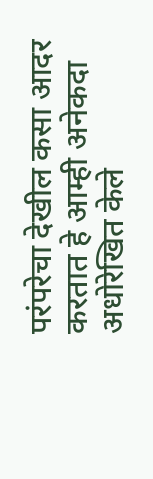परंपरेचा देखील कसा आदर करतात हे आम्ही अनेकदा अधोरेखित केले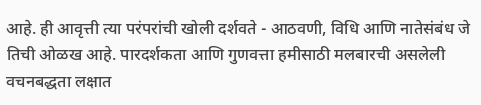आहे. ही आवृत्ती त्या परंपरांची खोली दर्शवते - आठवणी, विधि आणि नातेसंबंध जे तिची ओळख आहे. पारदर्शकता आणि गुणवत्ता हमीसाठी मलबारची असलेली वचनबद्धता लक्षात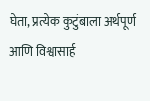घेता, प्रत्येक कुटुंबाला अर्थपूर्ण आणि विश्वासार्ह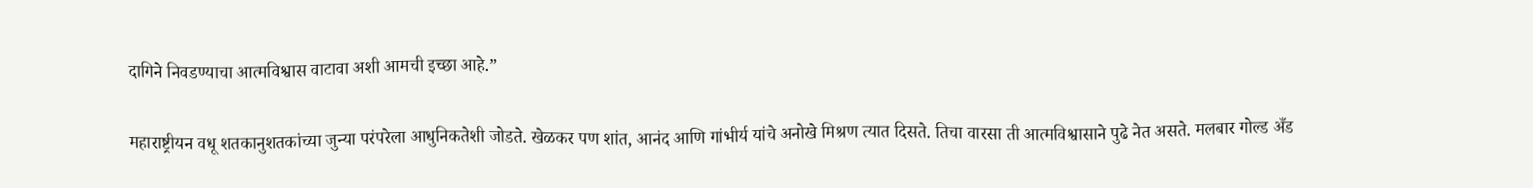दागिने निवडण्याचा आत्मविश्वास वाटावा अशी आमची इच्छा आहे.”

महाराष्ट्रीयन वधू शतकानुशतकांच्या जुन्या परंपरेला आधुनिकतेशी जोडते. खेळकर पण शांत, आनंद आणि गांभीर्य यांचे अनोखे मिश्रण त्यात दिसते. तिचा वारसा ती आत्मविश्वासाने पुढे नेत असते. मलबार गोल्ड अँड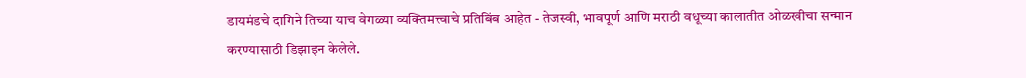डायमंडचे दागिने तिच्या याच वेगळ्या व्यक्तिमत्त्वाचे प्रतिबिंब आहेत - तेजस्वी, भावपूर्ण आणि मराठी वधूच्या कालातीत ओळखीचा सन्मान करण्यासाठी डिझाइन केलेले.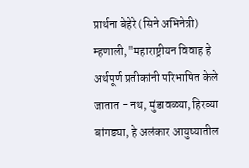प्रार्थना बेहेरे (सिने अभिनेत्री) म्हणाली,"महाराष्ट्रीयन विवाह हे अर्थपूर्ण प्रतीकांनी परिभाषित केले जातात - नथ, मुंडावळ्या, हिरव्या बांगड्या, हे अलंकार आयुष्यातील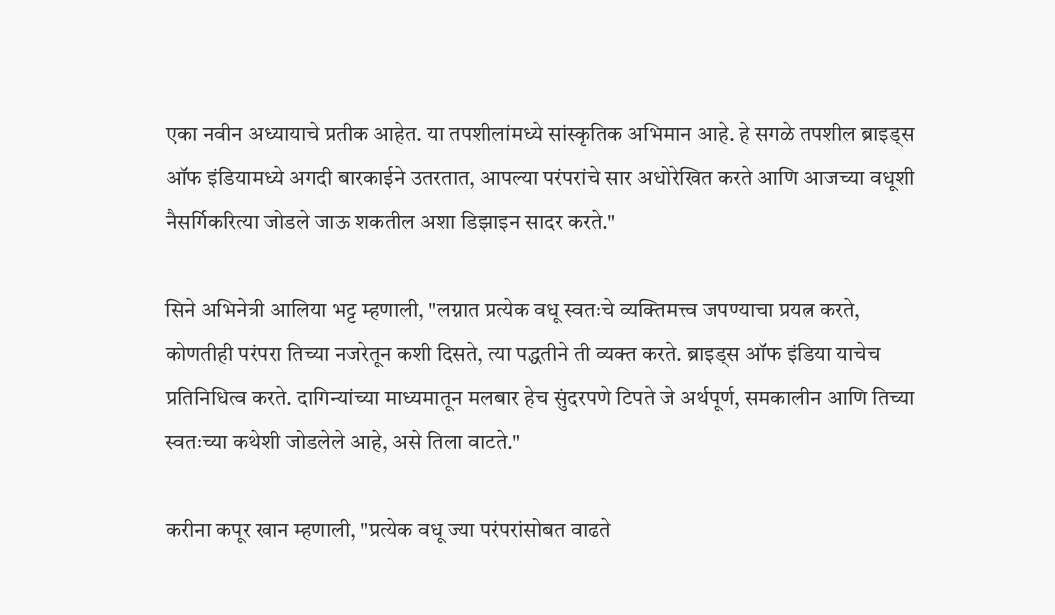एका नवीन अध्यायाचे प्रतीक आहेत. या तपशीलांमध्ये सांस्कृतिक अभिमान आहे. हे सगळे तपशील ब्राइड्स ऑफ इंडियामध्ये अगदी बारकाईने उतरतात, आपल्या परंपरांचे सार अधोरेखित करते आणि आजच्या वधूशी नैसर्गिकरित्या जोडले जाऊ शकतील अशा डिझाइन सादर करते."

सिने अभिनेत्री आलिया भट्ट म्हणाली, "लग्नात प्रत्येक वधू स्वतःचे व्यक्तिमत्त्व जपण्याचा प्रयत्न करते, कोणतीही परंपरा तिच्या नजरेतून कशी दिसते, त्या पद्धतीने ती व्यक्त करते. ब्राइड्स ऑफ इंडिया याचेच प्रतिनिधित्व करते. दागिन्यांच्या माध्यमातून मलबार हेच सुंदरपणे टिपते जे अर्थपूर्ण, समकालीन आणि तिच्या स्वतःच्या कथेशी जोडलेले आहे, असे तिला वाटते."

करीना कपूर खान म्हणाली, "प्रत्येक वधू ज्या परंपरांसोबत वाढते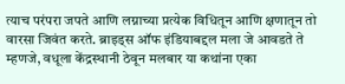त्याच परंपरा जपते आणि लग्नाच्या प्रत्येक विधितून आणि क्षणातून तो वारसा जिवंत करते. ब्राइड्स ऑफ इंडियाबद्दल मला जे आवडते ते म्हणजे, वधूला केंद्रस्थानी ठेवून मलबार या कथांना एका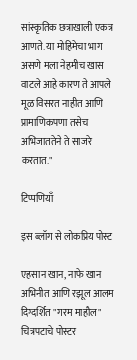सांस्कृतिक छत्राखाली एकत्र आणते. या मोहिमेचा भाग असणे मला नेहमीच खास वाटले आहे कारण ते आपले मूळ विसरत नाहीत आणि प्रामाणिकपणा तसेच अभिजाततेने ते साजरे करतात."

टिप्पणियाँ

इस ब्लॉग से लोकप्रिय पोस्ट

एहसान खान, नाफे खान अभिनीत आणि रझूल आलम दिग्दर्शित "गरम माहौल" चित्रपटाचे पोस्टर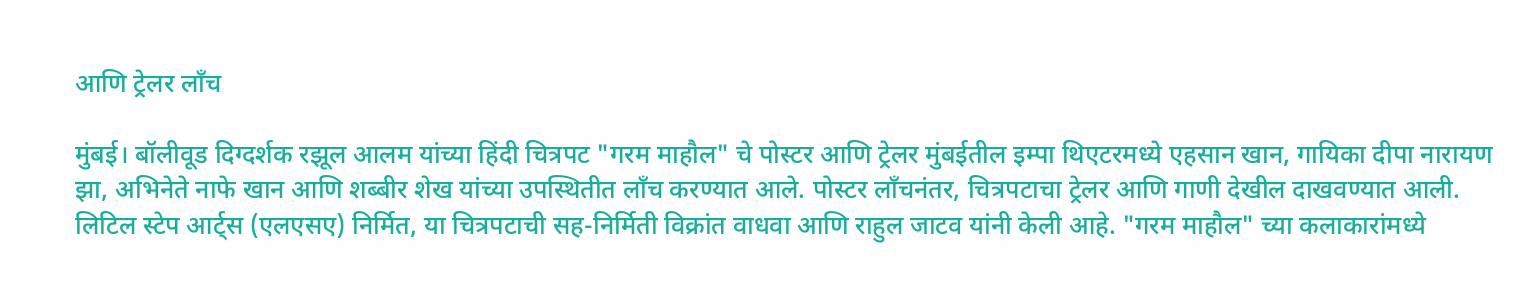आणि ट्रेलर लाँच

मुंबई। बॉलीवूड दिग्दर्शक रझूल आलम यांच्या हिंदी चित्रपट "गरम माहौल" चे पोस्टर आणि ट्रेलर मुंबईतील इम्पा थिएटरमध्ये एहसान खान, गायिका दीपा नारायण झा, अभिनेते नाफे खान आणि शब्बीर शेख यांच्या उपस्थितीत लाँच करण्यात आले. पोस्टर लाँचनंतर, चित्रपटाचा ट्रेलर आणि गाणी देखील दाखवण्यात आली. लिटिल स्टेप आर्ट्स (एलएसए) निर्मित, या चित्रपटाची सह-निर्मिती विक्रांत वाधवा आणि राहुल जाटव यांनी केली आहे. "गरम माहौल" च्या कलाकारांमध्ये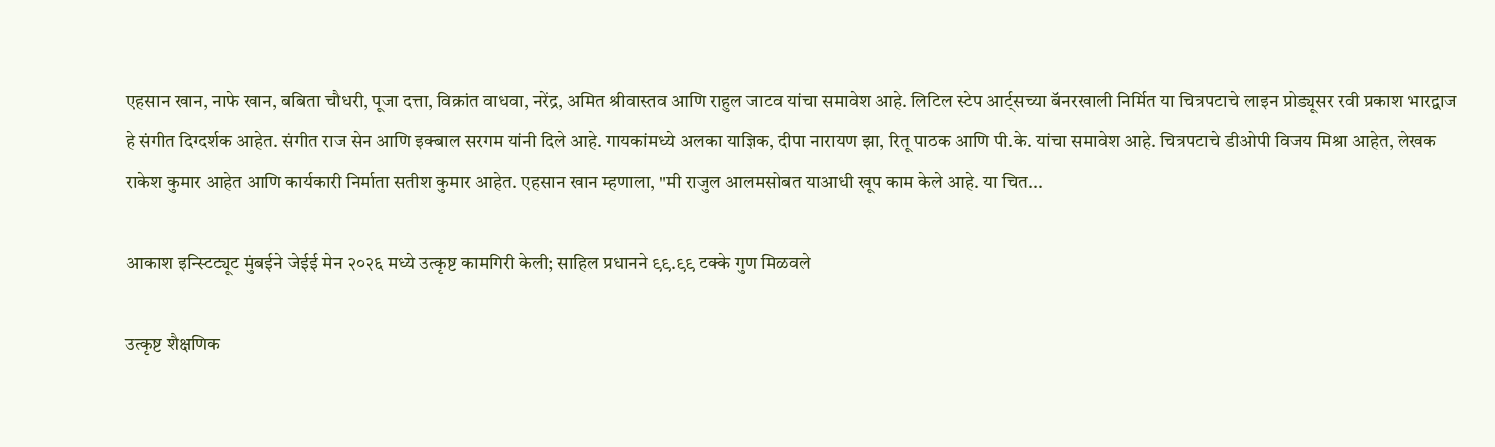एहसान खान, नाफे खान, बबिता चौधरी, पूजा दत्ता, विक्रांत वाधवा, नरेंद्र, अमित श्रीवास्तव आणि राहुल जाटव यांचा समावेश आहे. लिटिल स्टेप आर्ट्सच्या बॅनरखाली निर्मित या चित्रपटाचे लाइन प्रोड्यूसर रवी प्रकाश भारद्वाज हे संगीत दिग्दर्शक आहेत. संगीत राज सेन आणि इक्बाल सरगम यांनी दिले आहे. गायकांमध्ये अलका याज्ञिक, दीपा नारायण झा, रितू पाठक आणि पी.के. यांचा समावेश आहे. चित्रपटाचे डीओपी विजय मिश्रा आहेत, लेखक राकेश कुमार आहेत आणि कार्यकारी निर्माता सतीश कुमार आहेत. एहसान खान म्हणाला, "मी राजुल आलमसोबत याआधी खूप काम केले आहे. या चित...

आकाश इन्स्टिट्यूट मुंबईने जेईई मेन २०२६ मध्ये उत्कृष्ट कामगिरी केली; साहिल प्रधानने ९९.९९ टक्के गुण मिळवले

उत्कृष्ट शैक्षणिक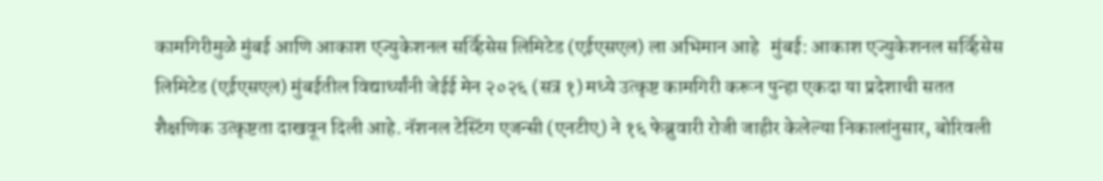कामगिरीमुळे मुंबई आणि आकाश एज्युकेशनल सर्व्हिसेस लिमिटेड (एईएसएल) ला अभिमान आहे   मुंबई: आकाश एज्युकेशनल सर्व्हिसेस लिमिटेड (एईएसएल) मुंबईतील विद्यार्थ्यांनी जेईई मेन २०२६ (सत्र १) मध्ये उत्कृष्ट कामगिरी करून पुन्हा एकदा या प्रदेशाची सतत शैक्षणिक उत्कृष्टता दाखवून दिली आहे. नॅशनल टेस्टिंग एजन्सी (एनटीए) ने १६ फेब्रुवारी रोजी जाहीर केलेल्या निकालांनुसार, बोरिवली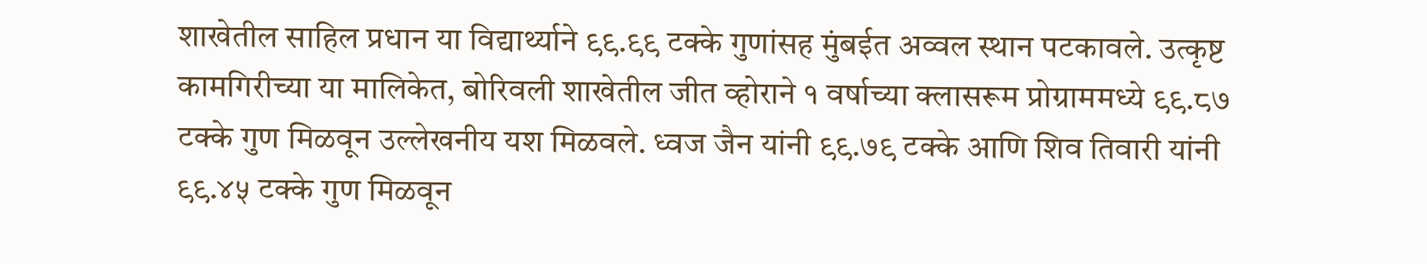शाखेतील साहिल प्रधान या विद्यार्थ्याने ९९.९९ टक्के गुणांसह मुंबईत अव्वल स्थान पटकावले. उत्कृष्ट कामगिरीच्या या मालिकेत, बोरिवली शाखेतील जीत व्होराने १ वर्षाच्या क्लासरूम प्रोग्राममध्ये ९९.८७ टक्के गुण मिळवून उल्लेखनीय यश मिळवले. ध्वज जैन यांनी ९९.७९ टक्के आणि शिव तिवारी यांनी ९९.४५ टक्के गुण मिळवून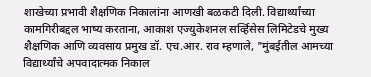शाखेच्या प्रभावी शैक्षणिक निकालांना आणखी बळकटी दिली. विद्यार्थ्यांच्या कामगिरीबद्दल भाष्य करताना, आकाश एज्युकेशनल सर्व्हिसेस लिमिटेडचे मुख्य शैक्षणिक आणि व्यवसाय प्रमुख डॉ. एच.आर. राव म्हणाले, "मुंबईतील आमच्या विद्यार्थ्यांचे अपवादात्मक निकाल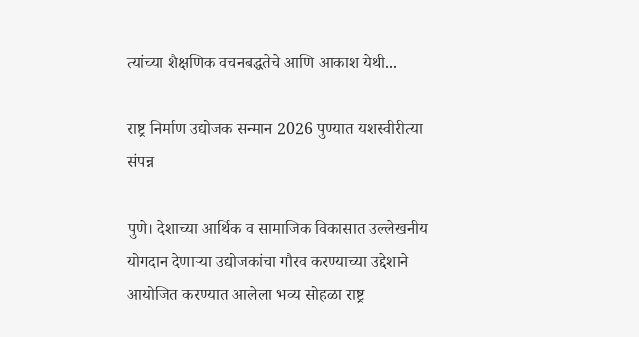त्यांच्या शैक्षणिक वचनबद्धतेचे आणि आकाश येथी...

राष्ट्र निर्माण उद्योजक सन्मान 2026 पुण्यात यशस्वीरीत्या संपन्न

पुणे। देशाच्या आर्थिक व सामाजिक विकासात उल्लेखनीय योगदान देणाऱ्या उद्योजकांचा गौरव करण्याच्या उद्देशाने आयोजित करण्यात आलेला भव्य सोहळा राष्ट्र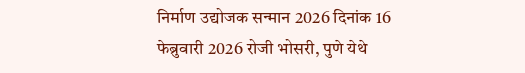निर्माण उद्योजक सन्मान 2026 दिनांक 16 फेब्रुवारी 2026 रोजी भोसरी, पुणे येथे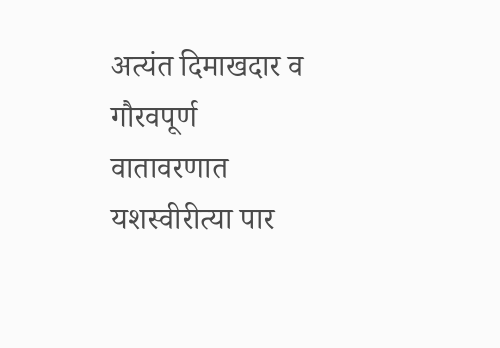अत्यंत दिमाखदार व गौरवपूर्ण वातावरणात यशस्वीरीत्या पार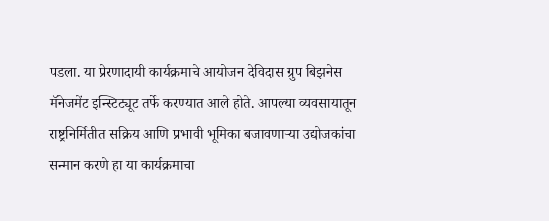पडला. या प्रेरणादायी कार्यक्रमाचे आयोजन देविदास ग्रुप बिझनेस मॅनेजमेंट इन्स्टिट्यूट तर्फे करण्यात आले होते. आपल्या व्यवसायातून राष्ट्रनिर्मितीत सक्रिय आणि प्रभावी भूमिका बजावणाऱ्या उद्योजकांचा सन्मान करणे हा या कार्यक्रमाचा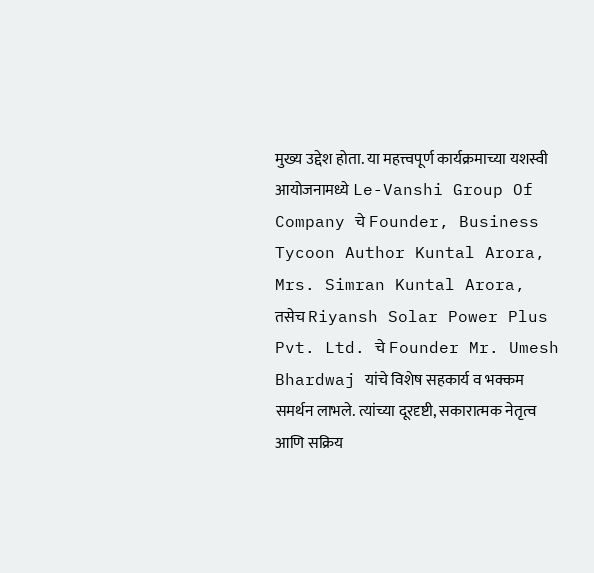मुख्य उद्देश होता. या महत्त्वपूर्ण कार्यक्रमाच्या यशस्वी आयोजनामध्ये Le-Vanshi Group Of Company चे Founder, Business Tycoon Author Kuntal Arora, Mrs. Simran Kuntal Arora, तसेच Riyansh Solar Power Plus Pvt. Ltd. चे Founder Mr. Umesh Bhardwaj यांचे विशेष सहकार्य व भक्कम समर्थन लाभले. त्यांच्या दूरदृष्टी, सकारात्मक नेतृत्व आणि सक्रिय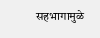सहभागामुळे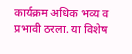कार्यक्रम अधिक भव्य व प्रभावी ठरला. या विशेष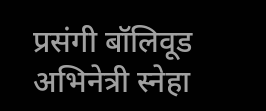प्रसंगी बॉलिवूड अभिनेत्री स्नेहा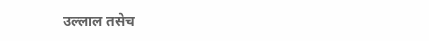उल्लाल तसेच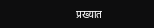प्रख्यात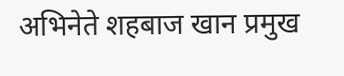अभिनेते शहबाज खान प्रमुख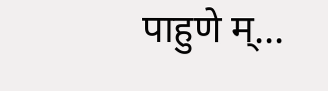पाहुणे म्...